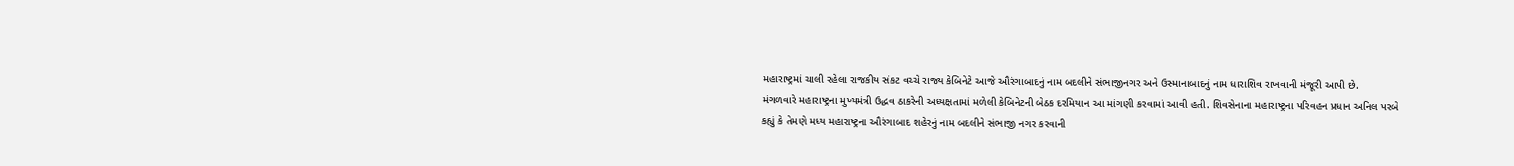મહારાષ્ટ્રમાં ચાલી રહેલા રાજકીય સંકટ વચ્ચે રાજ્ય કેબિનેટે આજે ઔરંગાબાદનું નામ બદલીને સંભાજીનગર અને ઉસ્માનાબાદનું નામ ધારાશિવ રાખવાની મંજૂરી આપી છે.
મંગળવારે મહારાષ્ટ્રના મુખ્યમંત્રી ઉદ્ધવ ઠાકરેની અધ્યક્ષતામાં મળેલી કેબિનેટની બેઠક દરમિયાન આ માંગણી કરવામાં આવી હતી. શિવસેનાના મહારાષ્ટ્રના પરિવહન પ્રધાન અનિલ પરબે કહ્યું કે તેમણે મધ્ય મહારાષ્ટ્રના ઔરંગાબાદ શહેરનું નામ બદલીને સંભાજી નગર કરવાની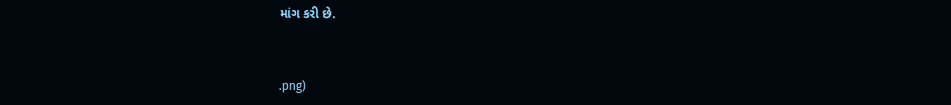માંગ કરી છે.



.png)